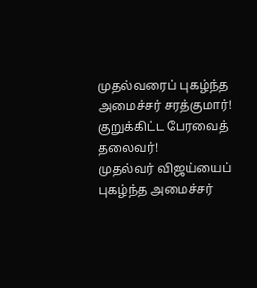முதல்வரைப் புகழ்ந்த அமைச்சர் சரத்குமார்! குறுக்கிட்ட பேரவைத் தலைவர்!
முதல்வர் விஜய்யைப் புகழ்ந்த அமைச்சர்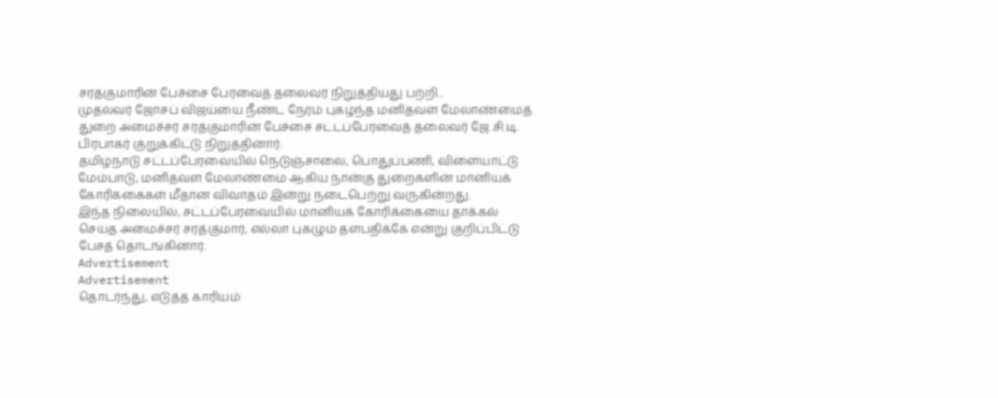சரத்குமாரின் பேச்சை பேரவைத் தலைவர் நிறுத்தியது பற்றி...
முதல்வர் ஜோசப் விஜய்யை நீண்ட நேரம் புகழ்ந்த மனிதவள மேலாண்மைத் துறை அமைச்சர் சரத்குமாரின் பேச்சை சட்டப்பேரவைத் தலைவர் ஜே.சி.டி. பிரபாகர் குறுக்கிட்டு நிறுத்தினார்.
தமிழ்நாடு சட்டப்பேரவையில் நெடுஞ்சாலை, பொதுப்பணி, விளையாட்டு மேம்பாடு, மனிதவள மேலாண்மை ஆகிய நான்கு துறைகளின் மானியக் கோரிக்கைகள் மீதான விவாதம் இன்று நடைபெற்று வருகின்றது.
இந்த நிலையில், சட்டப்பேரவையில் மானியக் கோரிக்கையை தாக்கல் செய்த அமைச்சர் சரத்குமார், எல்லா புகழும் தளபதிக்கே என்று குறிப்பிட்டு பேசத் தொடங்கினார்.
Advertisement
Advertisement
தொடர்ந்து, எடுத்த காரியம்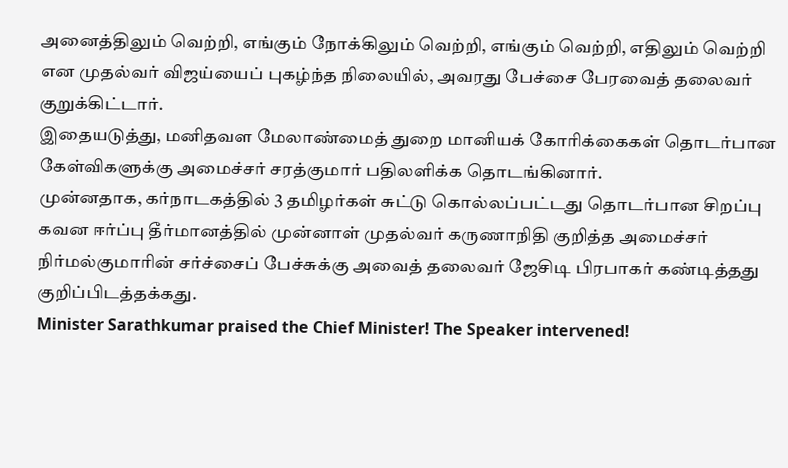அனைத்திலும் வெற்றி, எங்கும் நோக்கிலும் வெற்றி, எங்கும் வெற்றி, எதிலும் வெற்றி என முதல்வர் விஜய்யைப் புகழ்ந்த நிலையில், அவரது பேச்சை பேரவைத் தலைவர் குறுக்கிட்டார்.
இதையடுத்து, மனிதவள மேலாண்மைத் துறை மானியக் கோரிக்கைகள் தொடர்பான கேள்விகளுக்கு அமைச்சர் சரத்குமார் பதிலளிக்க தொடங்கினார்.
முன்னதாக, கர்நாடகத்தில் 3 தமிழர்கள் சுட்டு கொல்லப்பட்டது தொடர்பான சிறப்பு கவன ஈர்ப்பு தீர்மானத்தில் முன்னாள் முதல்வர் கருணாநிதி குறித்த அமைச்சர் நிர்மல்குமாரின் சர்ச்சைப் பேச்சுக்கு அவைத் தலைவர் ஜேசிடி பிரபாகர் கண்டித்தது குறிப்பிடத்தக்கது.
Minister Sarathkumar praised the Chief Minister! The Speaker intervened!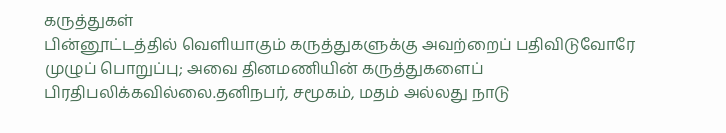கருத்துகள்
பின்னூட்டத்தில் வெளியாகும் கருத்துகளுக்கு அவற்றைப் பதிவிடுவோரே முழுப் பொறுப்பு; அவை தினமணியின் கருத்துகளைப் பிரதிபலிக்கவில்லை.தனிநபர், சமூகம், மதம் அல்லது நாடு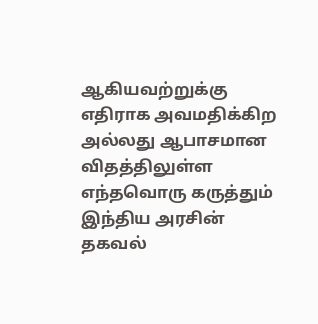ஆகியவற்றுக்கு எதிராக அவமதிக்கிற அல்லது ஆபாசமான விதத்திலுள்ள எந்தவொரு கருத்தும் இந்திய அரசின் தகவல்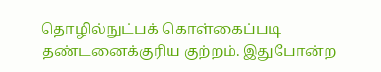தொழில்நுட்பக் கொள்கைப்படி தண்டனைக்குரிய குற்றம். இதுபோன்ற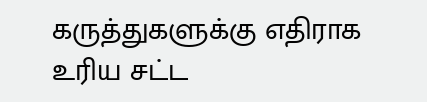கருத்துகளுக்கு எதிராக உரிய சட்ட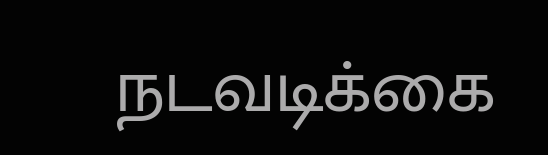நடவடிக்கை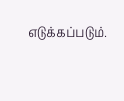எடுக்கப்படும்.